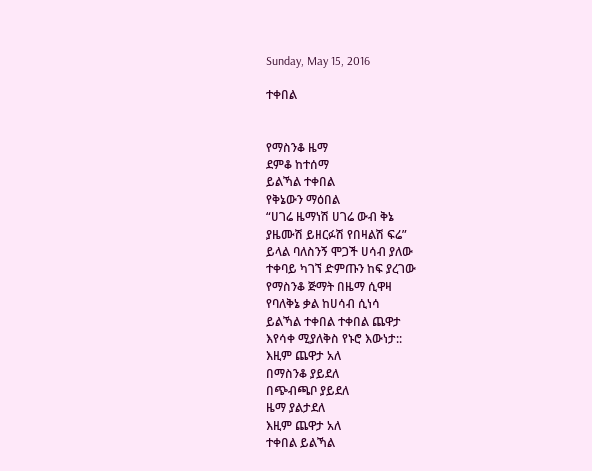Sunday, May 15, 2016

ተቀበል


የማስንቆ ዜማ
ደምቆ ከተሰማ
ይልኻል ተቀበል
የቅኔውን ማዕበል
“ሀገሬ ዜማነሽ ሀገሬ ውብ ቅኔ
ያዜሙሽ ይዘርፉሽ የበዛልሽ ፍሬ”
ይላል ባለስንኝ ሞጋች ሀሳብ ያለው
ተቀባይ ካገኘ ድምጡን ከፍ ያረገው
የማስንቆ ጅማት በዜማ ሲዋዛ
የባለቅኔ ቃል ከሀሳብ ሲነሳ
ይልኻል ተቀበል ተቀበል ጨዋታ
እየሳቀ ሚያለቅስ የኑሮ እውነታ::
እዚም ጨዋታ አለ
በማስንቆ ያይደለ
በጭብጫቦ ያይደለ
ዜማ ያልታደለ
እዚም ጨዋታ አለ
ተቀበል ይልኻል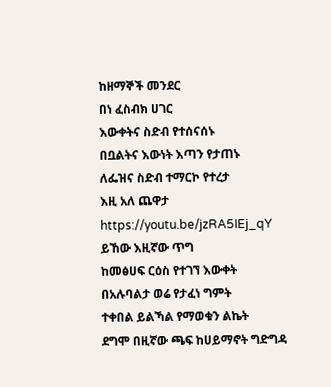ከዘማኞች መንደር
በነ ፈስብክ ሀገር
እውቀትና ስድብ የተሰናሰኑ
በቧልትና እውነት እጣን የታጠኑ
ለፌዝና ስድብ ተማርኮ የተረታ
እዚ አለ ጨዋታ                                                                                        https://youtu.be/jzRA5IEj_qY
ይኸው እዚኛው ጥግ
ከመፅሀፍ ርዕስ የተገኘ እውቀት
በአሉባልታ ወሬ የታፈነ ግምት
ተቀበል ይልኻል የማወቁን ልኬት
ደግሞ በዚኛው ጫፍ ከሀይማኖት ግድግዳ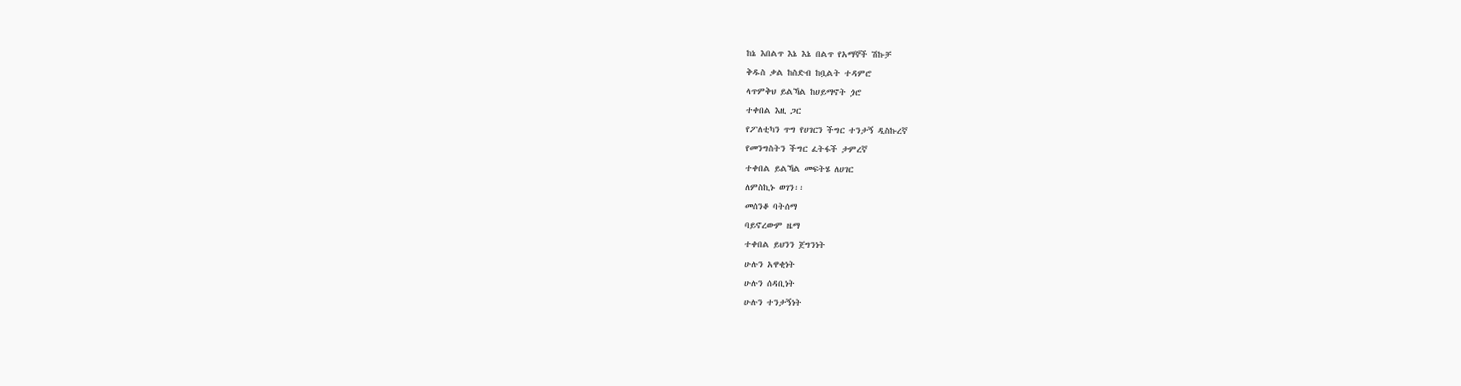ከኔ እበልጥ እኔ እኔ በልጥ የአማኞች ሽኩቻ
ቅዱስ ቃል ከስድብ ከቧልት ተዳምሮ
ላጥምቅህ ይልኻል ከሀይማኖት ጏሮ
ተቀበል እዚ ጋር
የፖለቲካን ጥግ የሀገርን ችግር ተንታኝ ዲስኩረኛ
የመንግስትን ችግር ፈትፋች ታምረኛ
ተቀበል ይልኻል መፍትሄ ለሀገር
ለምስኪኑ ወገን፡፡
መሰንቆ ባትሰማ
ባይኖረውም ዜማ
ተቀበል ይህንን ጀግንነት
ሁሉን አዋቂነት
ሁሉን ሰዳቢነት
ሁሉን ተንታኝነት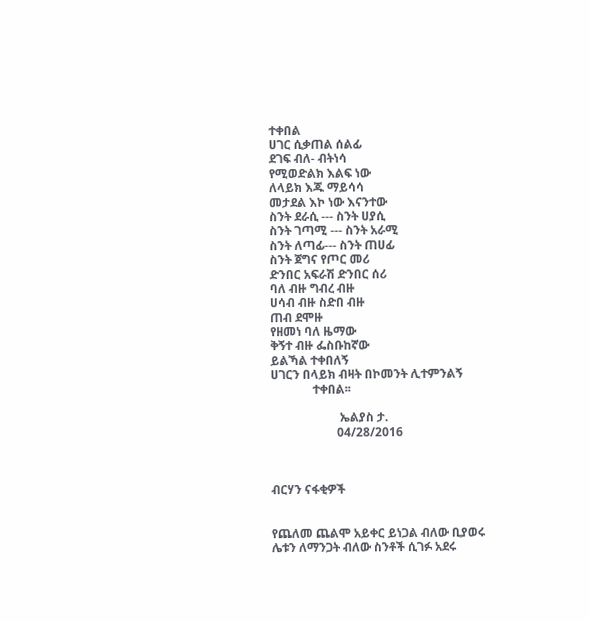ተቀበል
ሀገር ሲቃጠል ሰልፊ
ደገፍ ብለ- ብትነሳ
የሚወድልክ እልፍ ነው
ለላይክ እጁ ማይሳሳ
መታደል እኮ ነው እናንተው
ስንት ደራሲ --- ስንት ሀያሲ
ስንት ገጣሚ --- ስንት አራሚ
ስንት ለጣፊ--- ስንት ጠሀፊ
ስንት ጀግና የጦር መሪ
ድንበር አፍራሽ ድንበር ሰሪ
ባለ ብዙ ግብረ ብዙ
ሀሳብ ብዙ ስድበ ብዙ
ጠብ ደሞዙ
የዘመነ ባለ ዜማው
ቅኝተ ብዙ ፌስቡከኛው
ይልኻል ተቀበለኝ
ሀገርን በላይክ ብዛት በኮመንት ሊተምንልኝ
              ተቀበል፡፡

                       ኤልያስ ታ.
                      04/28/2016



ብርሃን ናፋቂዎች


የጨለመ ጨልሞ አይቀር ይነጋል ብለው ቢያወሩ
ሌቱን ለማንጋት ብለው ስንቶች ሲገፉ አደሩ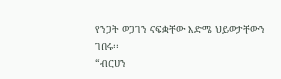የንጋት ወጋገን ናፍቋቸው እድሜ ህይወታቸውን ገበሩ፡፡
“ብርሀን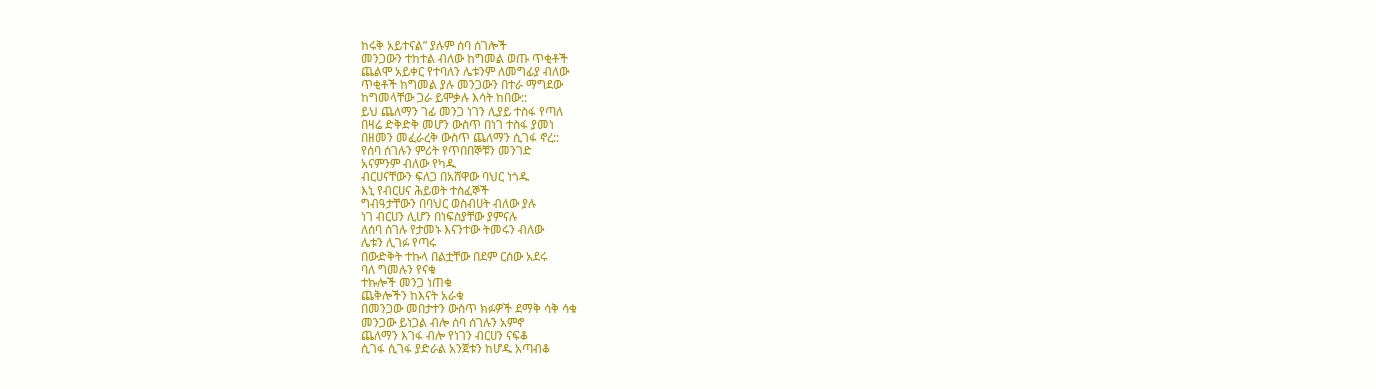ከሩቅ አይተናል” ያሉም ሰባ ሰገሎች
መንጋውን ተከተል ብለው ከግመል ወጡ ጥቂቶች
ጨልሞ አይቀር የተባለን ሌቱንም ለመግፊያ ብለው
ጥቂቶች ከግመል ያሉ መንጋውን በተራ ማግደው
ከግመላቸው ጋራ ይሞቃሉ እሳት ከበው::
ይህ ጨለማን ገፊ መንጋ ነገን ሊያይ ተስፋ የጣለ
በዛሬ ድቅድቅ መሆን ውስጥ በነገ ተስፋ ያመነ
በዘመን መፈራረቅ ውስጥ ጨለማን ሲገፋ ኖረ::
የሰባ ሰገሉን ምሪት የጥበበኞቹን መንገድ
አናምንም ብለው የካዱ
ብርሀናቸውን ፍለጋ በአሸዋው ባህር ነጎዱ
እኒ የብርሀና ሕይወት ተስፈኞች
ግብዓታቸውን በባህር ወስብሀት ብለው ያሉ
ነገ ብርሀን ሊሆን በነፍስያቸው ያምናሉ
ለሰባ ሰገሉ የታመኑ እናንተው ትመሩን ብለው
ሌቱን ሊገፉ የጣሩ
በውድቅት ተኩላ በልቷቸው በደም ርሰው አደሩ
ባለ ግመሉን የናቁ
ተኩሎች መንጋ ነጠቁ
ጨቅሎችን ከእናት አራቁ
በመንጋው መበታተን ውስጥ ክፉዎች ደማቅ ሳቅ ሳቁ
መንጋው ይነጋል ብሎ ሰባ ሰገሉን አምኖ
ጨለማን እገፋ ብሎ የነገን ብርሀን ናፍቆ
ሲገፋ ሲገፋ ያድራል አንጀቱን ከሆዱ አጣብቆ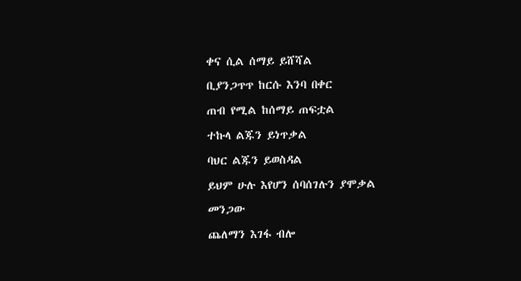ቀና ሲል ሰማይ ይሸሻል
ቢያንጋጥጥ ከርሱ እንባ በቀር
ጠብ የሚል ከሰማይ ጠፍቷል
ተኩላ ልጁን ይነጥቃል
ባህር ልጁን ይወስዳል
ይህም ሁሉ እየሆን ሰባሰገሉን ያሞቃል
መንጋው
ጨለማን እገፋ ብሎ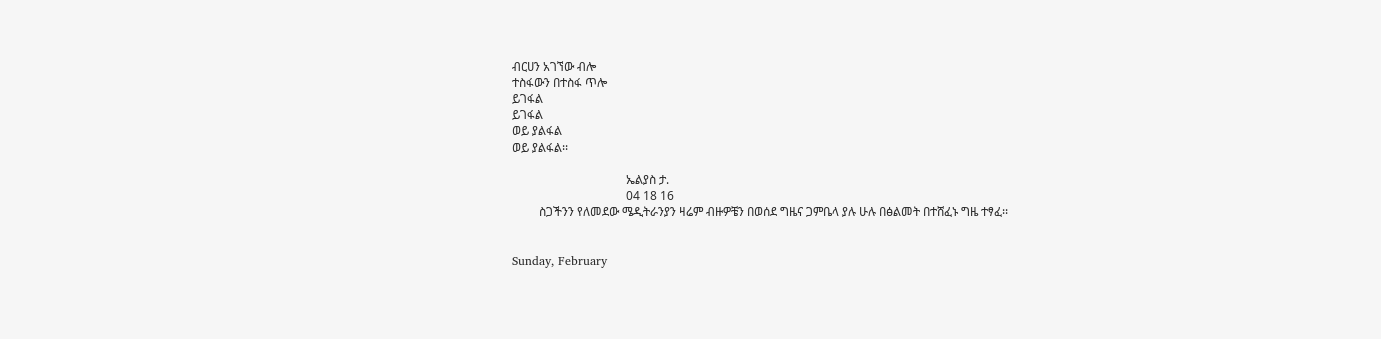ብርሀን አገኘው ብሎ
ተስፋውን በተስፋ ጥሎ
ይገፋል
ይገፋል
ወይ ያልፋል
ወይ ያልፋል፡፡

                                      ኤልያስ ታ.
                                      04 18 16
         ስጋችንን የለመደው ሜዲትራንያን ዛሬም ብዙዎቼን በወሰደ ግዜና ጋምቤላ ያሉ ሁሉ በፅልመት በተሸፈኑ ግዜ ተፃፈ፡፡


Sunday, February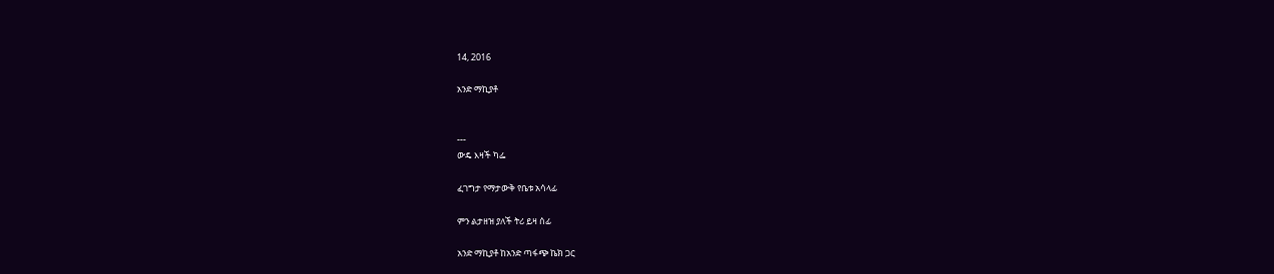14, 2016

አንድ ማኪያቶ


---
ውዴ እዛች ካፌ

ፈገግታ የማታውቅ የቤቱ አሳላፊ

ምን ልታዘዝ ያለች ትሪ ይዛ ሰፊ

አንድ ማኪያቶ ከአንድ ጣፋጭ ኬክ ጋር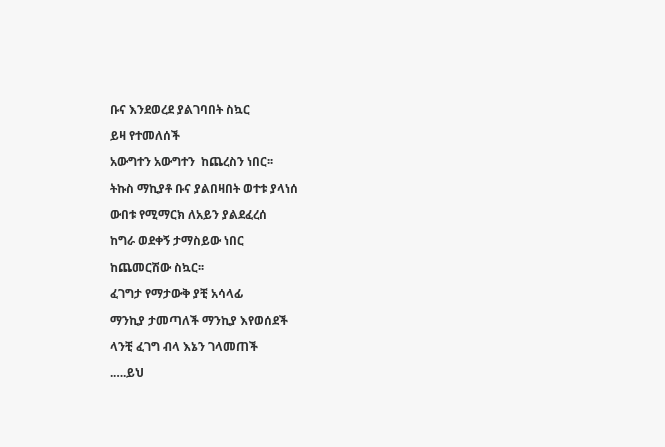ቡና እንደወረደ ያልገባበት ስኳር

ይዛ የተመለሰች

አውግተን አውግተን  ከጨረስን ነበር፡፡

ትኩስ ማኪያቶ ቡና ያልበዛበት ወተቱ ያላነሰ

ውበቱ የሚማርክ ለአይን ያልደፈረሰ

ከግራ ወደቀኝ ታማስይው ነበር

ከጨመርሽው ስኳር፡፡

ፈገግታ የማታውቅ ያቺ አሳላፊ

ማንኪያ ታመጣለች ማንኪያ እየወሰደች

ላንቺ ፈገግ ብላ እኔን ገላመጠች

.….ይህ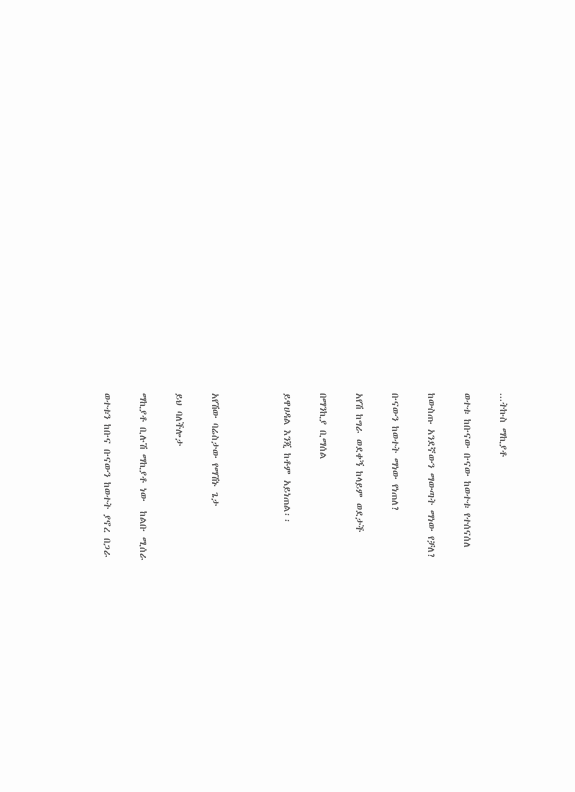...ትኩስ ማኪያቶ

ወተቱ ከቡናው ቡናው ከወተቱ የተሰናሰለ

ከውስጡ አንደኛውን ማውጣት ማነው የቻለ?

ቡናውን ከወተት ማነው የነጠለ?

አየሽ ከግራ ወደቀኝ ከላይም ወደታች

በማንኪያ ቢማሰል

ይዋሀዳል እንጂ ከቶም አይነጠል፡፡



አየሽው ባሬስታው የማሽኑ ጌታ

ይህ ባለችሎታ

ማኪያቶ ቢሉሽ ማኪያቶ ነው  ከልቡ ሚሰራ

ወተቱን ከቡና ቡናውን ከወተት ያኖረ በጋራ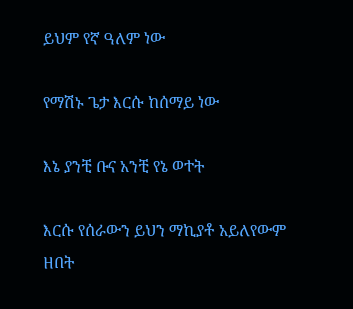ይህም የኛ ዓለም ነው

የማሽኑ ጌታ እርሱ ከሰማይ ነው

እኔ ያንቺ ቡና አንቺ የኔ ወተት

እርሱ የሰራውን ይህን ማኪያቶ አይለየውም ዘበት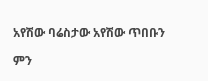አየሽው ባሬስታው አየሽው ጥበቡን

ምን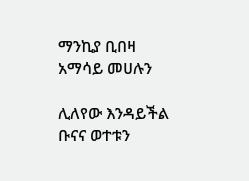ማንኪያ ቢበዛ አማሳይ መሀሉን

ሊለየው እንዳይችል ቡናና ወተቱን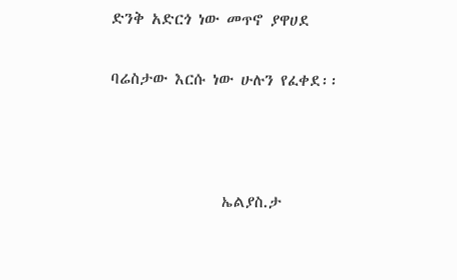ድንቅ አድርጎ ነው መጥኖ ያዋሀደ

ባሬስታው እርሱ ነው ሁሉን የፈቀደ፡፡



                ኤልያስ.ታ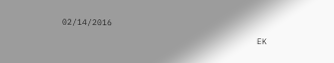02/14/2016
                                       EK